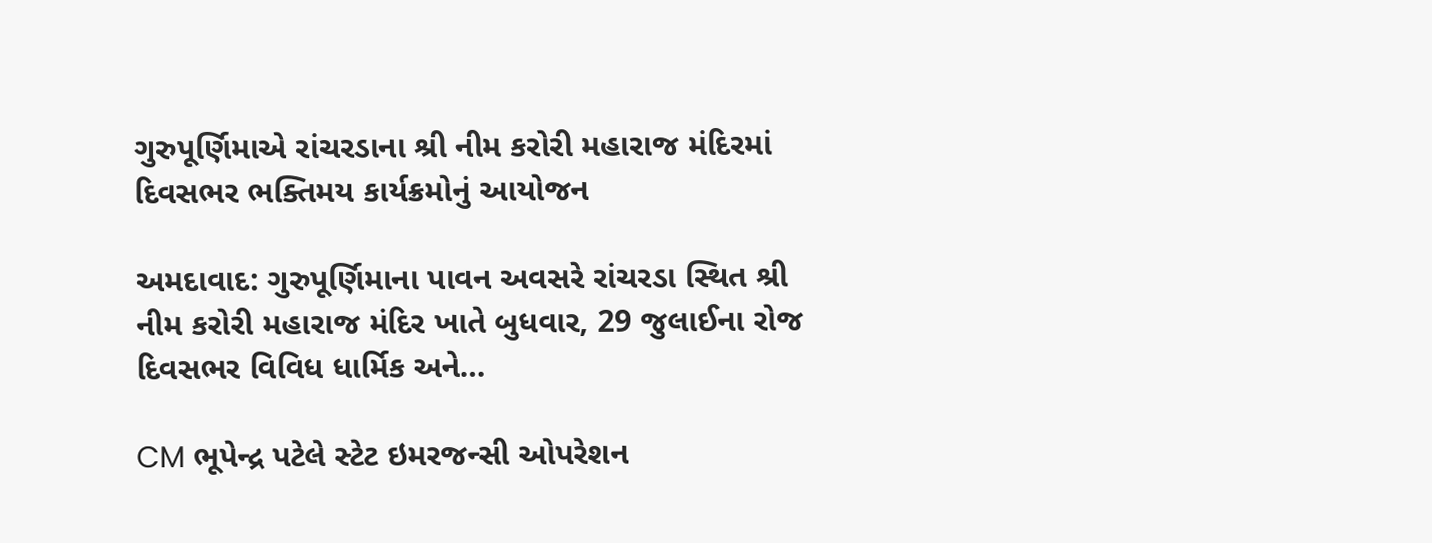ગુરુપૂર્ણિમાએ રાંચરડાના શ્રી નીમ કરોરી મહારાજ મંદિરમાં દિવસભર ભક્તિમય કાર્યક્રમોનું આયોજન

અમદાવાદ: ગુરુપૂર્ણિમાના પાવન અવસરે રાંચરડા સ્થિત શ્રી નીમ કરોરી મહારાજ મંદિર ખાતે બુધવાર, 29 જુલાઈના રોજ દિવસભર વિવિધ ધાર્મિક અને…

CM ભૂપેન્દ્ર પટેલે સ્ટેટ ઇમરજન્સી ઓપરેશન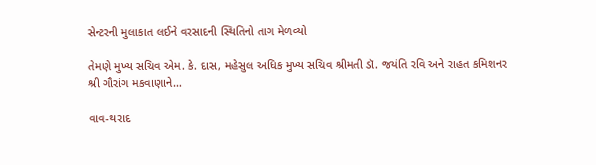સેન્ટરની મુલાકાત લઈને વરસાદની સ્થિતિનો તાગ મેળવ્યો

તેમણે મુખ્ય સચિવ એમ. કે. દાસ, મહેસુલ અધિક મુખ્ય સચિવ શ્રીમતી ડૉ. જયંતિ રવિ અને રાહત કમિશનર શ્રી ગૌરાંગ મકવાણાને…

વાવ-થરાદ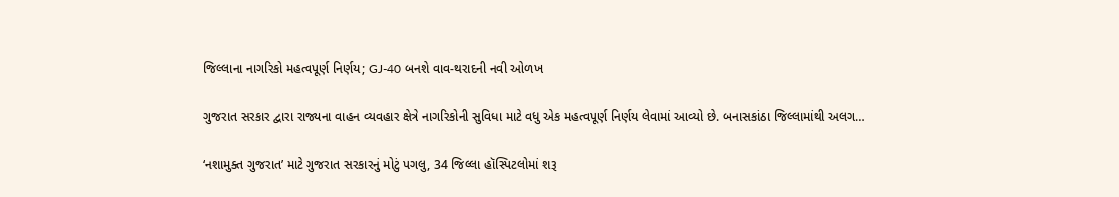જિલ્લાના નાગરિકો મહત્વપૂર્ણ નિર્ણય; GJ-40 બનશે વાવ-થરાદની નવી ઓળખ

ગુજરાત સરકાર દ્વારા રાજ્યના વાહન વ્યવહાર ક્ષેત્રે નાગરિકોની સુવિધા માટે વધુ એક મહત્વપૂર્ણ નિર્ણય લેવામાં આવ્યો છે. બનાસકાંઠા જિલ્લામાંથી અલગ…

‘નશામુક્ત ગુજરાત’ માટે ગુજરાત સરકારનું મોટું પગલુ, 34 જિલ્લા હૉસ્પિટલોમાં શરૂ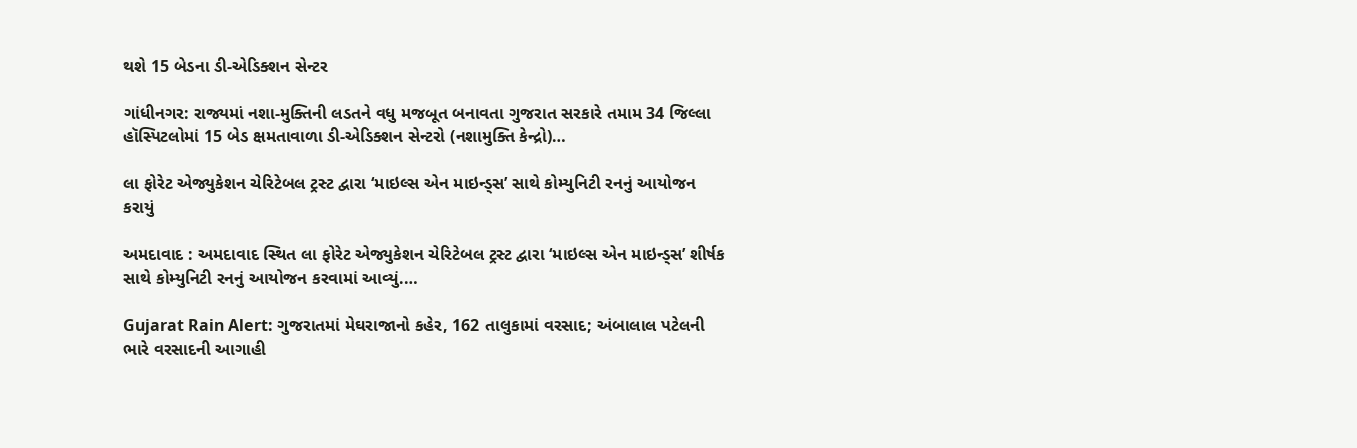થશે 15 બેડના ડી-એડિક્શન સેન્ટર

ગાંધીનગર: રાજ્યમાં નશા-મુક્તિની લડતને વધુ મજબૂત બનાવતા ગુજરાત સરકારે તમામ 34 જિલ્લા હૉસ્પિટલોમાં 15 બેડ ક્ષમતાવાળા ડી-એડિક્શન સેન્ટરો (નશામુક્તિ કેન્દ્રો)…

લા ફોરેટ એજ્યુકેશન ચેરિટેબલ ટ્રસ્ટ દ્વારા ‘માઇલ્સ એન માઇન્ડ્સ’ સાથે કોમ્યુનિટી રનનું આયોજન કરાયું

અમદાવાદ : અમદાવાદ સ્થિત લા ફોરેટ એજ્યુકેશન ચેરિટેબલ ટ્રસ્ટ દ્વારા ‘માઇલ્સ એન માઇન્ડ્સ’ શીર્ષક સાથે કોમ્યુનિટી રનનું આયોજન કરવામાં આવ્યું.…

Gujarat Rain Alert: ગુજરાતમાં મેઘરાજાનો કહેર, 162 તાલુકામાં વરસાદ; અંબાલાલ પટેલની ભારે વરસાદની આગાહી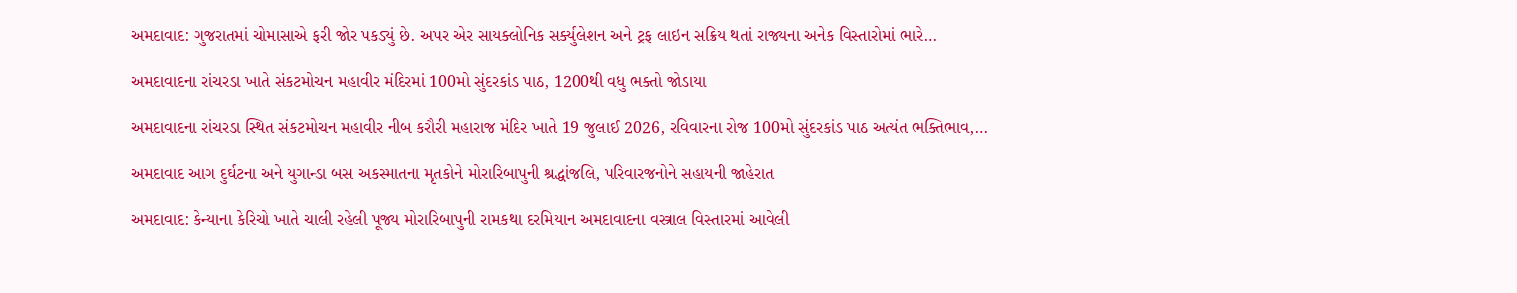અમદાવાદ: ગુજરાતમાં ચોમાસાએ ફરી જોર પકડ્યું છે. અપર એર સાયક્લોનિક સર્ક્યુલેશન અને ટ્રફ લાઇન સક્રિય થતાં રાજ્યના અનેક વિસ્તારોમાં ભારે…

અમદાવાદના રાંચરડા ખાતે સંકટમોચન મહાવીર મંદિરમાં 100મો સુંદરકાંડ પાઠ, 1200થી વધુ ભક્તો જોડાયા

અમદાવાદના રાંચરડા સ્થિત સંકટમોચન મહાવીર નીબ કરૌરી મહારાજ મંદિર ખાતે 19 જુલાઈ 2026, રવિવારના રોજ 100મો સુંદરકાંડ પાઠ અત્યંત ભક્તિભાવ,…

અમદાવાદ આગ દુર્ઘટના અને યુગાન્ડા બસ અકસ્માતના મૃતકોને મોરારિબાપુની શ્રદ્ધાંજલિ, પરિવારજનોને સહાયની જાહેરાત

અમદાવાદ: કેન્યાના કેરિચો ખાતે ચાલી રહેલી પૂજ્ય મોરારિબાપુની રામકથા દરમિયાન અમદાવાદના વસ્ત્રાલ વિસ્તારમાં આવેલી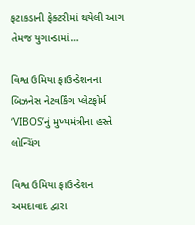ફટાકડાની ફેક્ટરીમાં થયેલી આગ તેમજ યુગાન્ડામાં…

વિશ્વ ઉમિયા ફાઉન્ડેશનના બિઝનેસ નેટવર્કિંગ પ્લેટફોર્મ ‘VIBOS’નું મુખ્યમંત્રીના હસ્તે લોન્ચિંગ

વિશ્વ ઉમિયા ફાઉન્ડેશન અમદાવાદ દ્વારા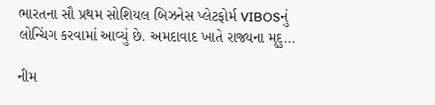ભારતના સૌ પ્રથમ સોશિયલ બિઝનેસ પ્લેટફોર્મ VIBOSનું લોન્ચિંગ કરવામાં આવ્યું છે. અમદાવાદ ખાતે રાજ્યના મૃદુ…

નીમ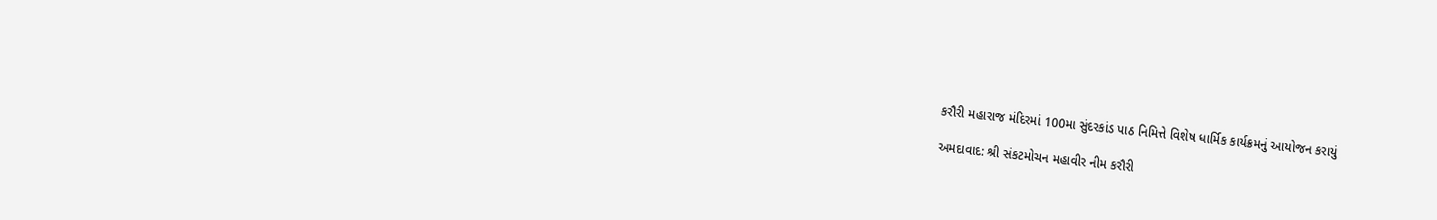કરૌરી મહારાજ મંદિરમાં 100મા સુંદરકાંડ પાઠ નિમિત્તે વિશેષ ધાર્મિક કાર્યક્રમનું આયોજન કરાયું

અમદાવાદ: શ્રી સંકટમોચન મહાવીર નીમ કરૌરી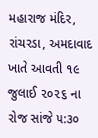મહારાજ મંદિર, રાંચરડા, અમદાવાદ ખાતે આવતી ૧૯ જુલાઈ ૨૦૨૬ ના રોજ સાંજે ૫:૩૦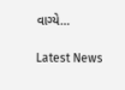વાગ્યે…

Latest News